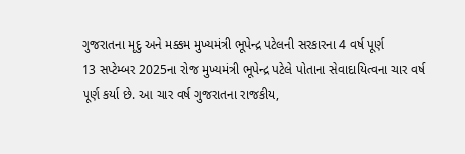ગુજરાતના મૃદુ અને મક્કમ મુખ્યમંત્રી ભૂપેન્દ્ર પટેલની સરકારના 4 વર્ષ પૂર્ણ
13 સપ્ટેમ્બર 2025ના રોજ મુખ્યમંત્રી ભૂપેન્દ્ર પટેલે પોતાના સેવાદાયિત્વના ચાર વર્ષ પૂર્ણ કર્યા છે. આ ચાર વર્ષ ગુજરાતના રાજકીય,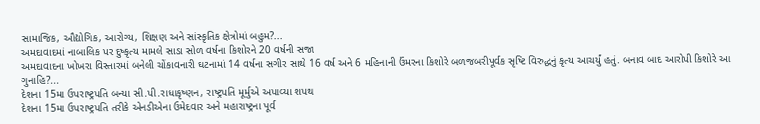સામાજિક, ઔદ્યોગિક, આરોગ્ય, શિક્ષણ અને સાંસ્કૃતિક ક્ષેત્રોમાં બહુમ?...
અમદાવાદમાં નાબાલિક પર દુષ્કૃત્ય મામલે સાડા સોળ વર્ષના કિશોરને 20 વર્ષની સજા
અમદાવાદના ખોખરા વિસ્તારમાં બનેલી ચોંકાવનારી ઘટનામાં 14 વર્ષના સગીર સાથે 16 વર્ષ અને 6 મહિનાની ઉંમરના કિશોરે બળજબરીપૂર્વક સૃષ્ટિ વિરુદ્ધનું કૃત્ય આચર્યું હતું. બનાવ બાદ આરોપી કિશોરે આ ગુનાહિ?...
દેશના 15મા ઉપરાષ્ટ્રપતિ બન્યા સી.પી.રાધાકૃષ્ણન, રાષ્ટ્રપતિ મૂર્મુએ અપાવ્યા શપથ
દેશના 15મા ઉપરાષ્ટ્રપતિ તરીકે એનડીએના ઉમેદવાર અને મહારાષ્ટ્રના પૂર્વ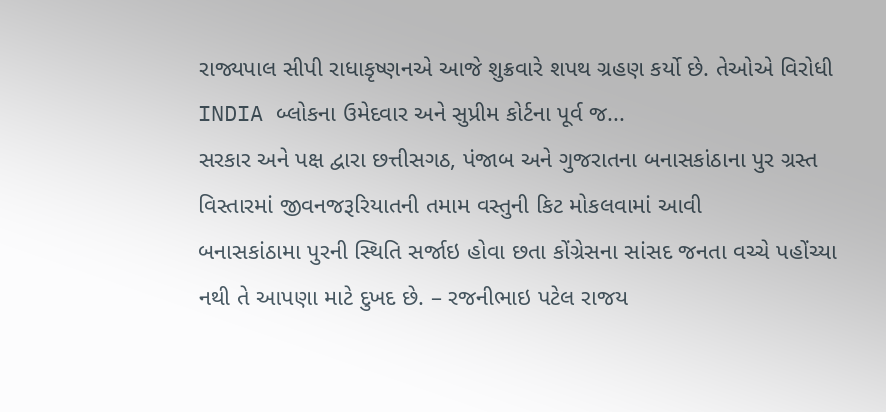રાજ્યપાલ સીપી રાધાકૃષ્ણનએ આજે શુક્રવારે શપથ ગ્રહણ કર્યો છે. તેઓએ વિરોધી INDIA બ્લોકના ઉમેદવાર અને સુપ્રીમ કોર્ટના પૂર્વ જ...
સરકાર અને પક્ષ દ્વારા છત્તીસગઠ, પંજાબ અને ગુજરાતના બનાસકાંઠાના પુર ગ્રસ્ત વિસ્તારમાં જીવનજરૂરિયાતની તમામ વસ્તુની કિટ મોકલવામાં આવી
બનાસકાંઠામા પુરની સ્થિતિ સર્જાઇ હોવા છતા કોંગ્રેસના સાંસદ જનતા વચ્ચે પહોંચ્યા નથી તે આપણા માટે દુખદ છે. – રજનીભાઇ પટેલ રાજય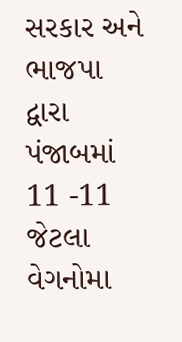સરકાર અને ભાજપા દ્વારા પંજાબમાં 11 -11 જેટલા વેગનોમા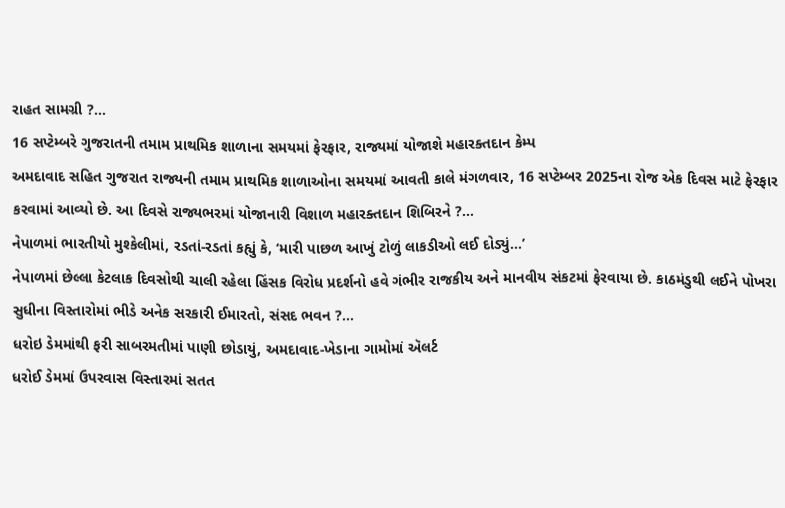રાહત સામગ્રી ?...
16 સપ્ટેમ્બરે ગુજરાતની તમામ પ્રાથમિક શાળાના સમયમાં ફેરફાર, રાજ્યમાં યોજાશે મહારક્તદાન કેમ્પ
અમદાવાદ સહિત ગુજરાત રાજ્યની તમામ પ્રાથમિક શાળાઓના સમયમાં આવતી કાલે મંગળવાર, 16 સપ્ટેમ્બર 2025ના રોજ એક દિવસ માટે ફેરફાર કરવામાં આવ્યો છે. આ દિવસે રાજ્યભરમાં યોજાનારી વિશાળ મહારક્તદાન શિબિરને ?...
નેપાળમાં ભારતીયો મુશ્કેલીમાં, રડતાં-રડતાં કહ્યું કે, ‘મારી પાછળ આખું ટોળું લાકડીઓ લઈ દોડ્યું…’
નેપાળમાં છેલ્લા કેટલાક દિવસોથી ચાલી રહેલા હિંસક વિરોધ પ્રદર્શનો હવે ગંભીર રાજકીય અને માનવીય સંકટમાં ફેરવાયા છે. કાઠમંડુથી લઈને પોખરા સુધીના વિસ્તારોમાં ભીડે અનેક સરકારી ઈમારતો, સંસદ ભવન ?...
ધરોઇ ડેમમાંથી ફરી સાબરમતીમાં પાણી છોડાયું, અમદાવાદ-ખેડાના ગામોમાં ઍલર્ટ
ધરોઈ ડેમમાં ઉપરવાસ વિસ્તારમાં સતત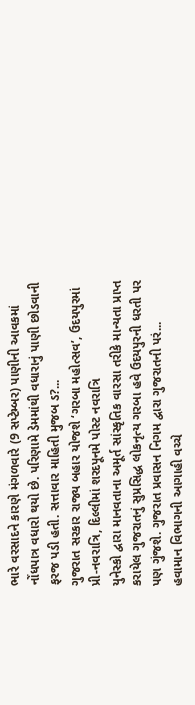ભારે વરસાદને કારણે મંગળવારે (9 સપ્ટેમ્બર) પાણીની આવકમાં નોંધપાત્ર વધારો થયો છે. પરિણામે ડેમમાંથી વધારાનું પાણી છોડવાની ફરજ પડી હતી. સત્તાવાર માહિતી મુજબ ડ?...
ગુજરાત સરકાર રાજ્ય બહાર યોજશે ‘ગરબા મહોત્સવ’, ઉદયપુરમાં પ્રી-નવરાત્રિ, દિલ્લીમાં શરદપૂનમે પોસ્ટ નવરાત્રિ
યુનેસ્કો દ્વારા માનવતાના અમૂર્ત સાંસ્કૃતિક વારસા તરીકે માન્યતા પ્રાપ્ત કરાયેલ ગુજરાતનું સુપ્રસિદ્ધ લોકનૃત્ય ગરબા હવે ઉદયપુરની ધરતી પર પણ ગુંજશે. ગુજરાત પ્રવાસન નિગમ દ્વારા ગુજરાતની પરં...
હવામાન વિભાગની આગાહી વચ્ચે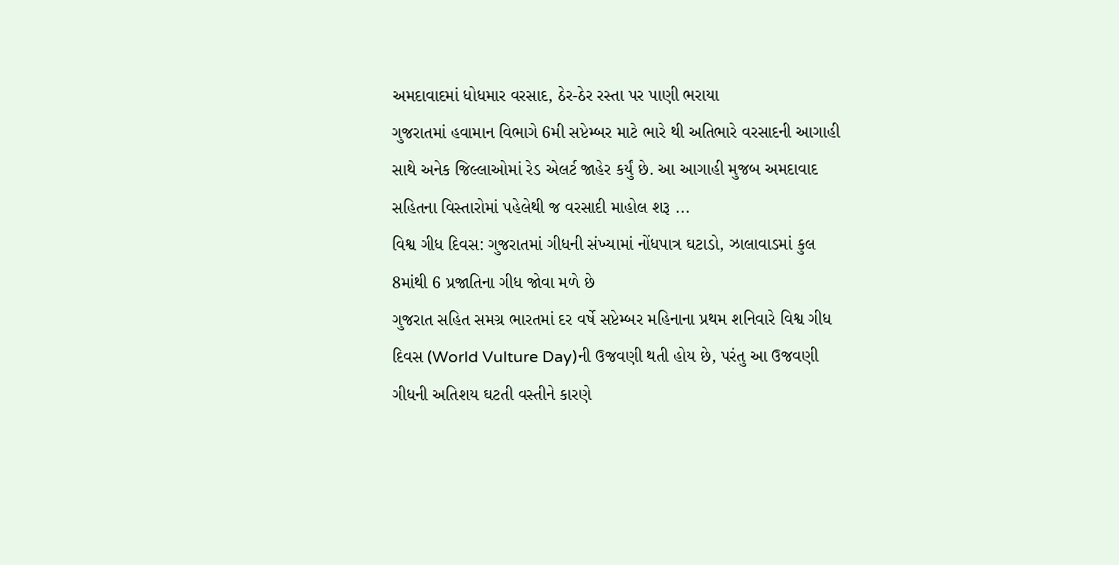અમદાવાદમાં ધોધમાર વરસાદ, ઠેર-ઠેર રસ્તા પર પાણી ભરાયા
ગુજરાતમાં હવામાન વિભાગે 6મી સપ્ટેમ્બર માટે ભારે થી અતિભારે વરસાદની આગાહી સાથે અનેક જિલ્લાઓમાં રેડ એલર્ટ જાહેર કર્યું છે. આ આગાહી મુજબ અમદાવાદ સહિતના વિસ્તારોમાં પહેલેથી જ વરસાદી માહોલ શરૂ ...
વિશ્વ ગીધ દિવસ: ગુજરાતમાં ગીધની સંખ્યામાં નોંધપાત્ર ઘટાડો, ઝાલાવાડમાં કુલ 8માંથી 6 પ્રજાતિના ગીધ જોવા મળે છે
ગુજરાત સહિત સમગ્ર ભારતમાં દર વર્ષે સપ્ટેમ્બર મહિનાના પ્રથમ શનિવારે વિશ્વ ગીધ દિવસ (World Vulture Day)ની ઉજવણી થતી હોય છે, પરંતુ આ ઉજવણી ગીધની અતિશય ઘટતી વસ્તીને કારણે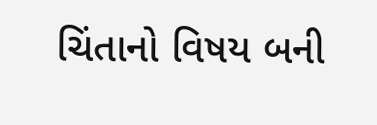ચિંતાનો વિષય બની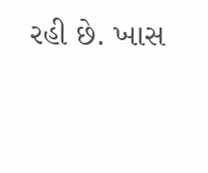રહી છે. ખાસ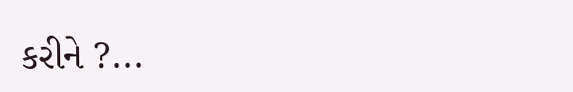કરીને ?...